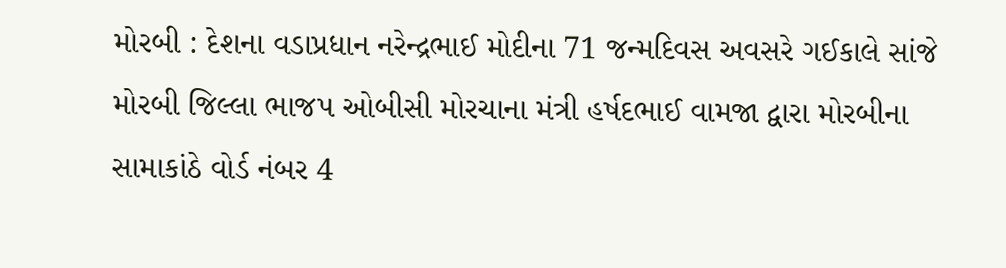મોરબી : દેશના વડાપ્રધાન નરેન્દ્રભાઈ મોદીના 71 જન્મદિવસ અવસરે ગઈકાલે સાંજે મોરબી જિલ્લા ભાજપ ઓબીસી મોરચાના મંત્રી હર્ષદભાઈ વામજા દ્વારા મોરબીના સામાકાંઠે વોર્ડ નંબર 4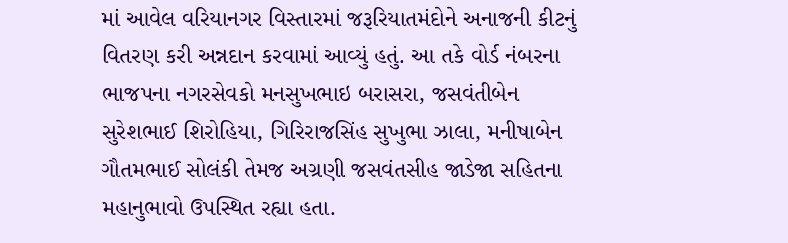માં આવેલ વરિયાનગર વિસ્તારમાં જરૂરિયાતમંદોને અનાજની કીટનું વિતરણ કરી અન્નદાન કરવામાં આવ્યું હતું. આ તકે વોર્ડ નંબરના ભાજપના નગરસેવકો મનસુખભાઇ બરાસરા, જસવંતીબેન સુરેશભાઈ શિરોહિયા, ગિરિરાજસિંહ સુખુભા ઝાલા, મનીષાબેન ગૌતમભાઈ સોલંકી તેમજ અગ્રણી જસવંતસીહ જાડેજા સહિતના મહાનુભાવો ઉપસ્થિત રહ્યા હતા.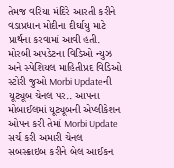તેમજ વરિયા મંદિરે આરતી કરીને વડાપ્રધાન મોદીના દીર્ઘાયુ માટે પ્રાર્થના કરવામાં આવી હતી. મોરબી અપડેટના વિડિઓ ન્યુઝ અને સ્પેશિયલ માહિતીપ્રદ વિડિઓ સ્ટોરી જુઓ Morbi Updateની યૂટ્યૂબ ચેનલ પર.. આપના મોબાઈલમાં યૂટ્યૂબની એપ્લીકેશન ઓપન કરી તેમાં Morbi Update સર્ચ કરી અમારી ચેનલ સબસ્ક્રાઇબ કરીને બેલ આઈકન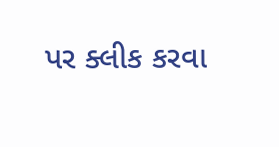પર ક્લીક કરવા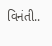વિનંતી..